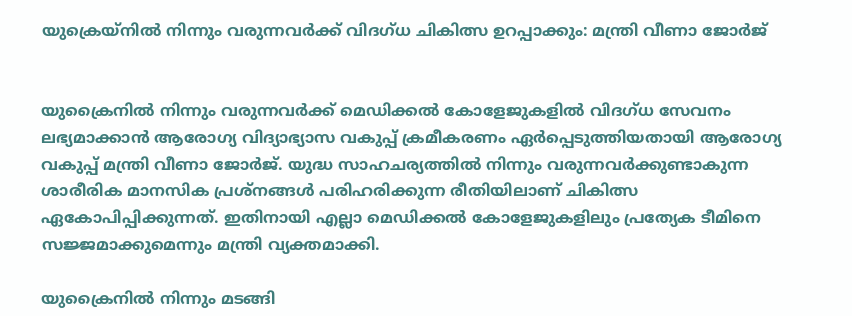യുക്രെയ്നിൽ‍ നിന്നും വരുന്നവർ‍ക്ക് വിദഗ്ധ ചികിത്സ ഉറപ്പാക്കും: മന്ത്രി വീണാ ജോർ‍ജ്


യുക്രൈനിൽ‍ നിന്നും വരുന്നവർ‍ക്ക് മെഡിക്കൽ‍ കോളേജുകളിൽ‍ വിദഗ്ധ സേവനം ലഭ്യമാക്കാന്‍ ആരോഗ്യ വിദ്യാഭ്യാസ വകുപ്പ് ക്രമീകരണം ഏർ‍പ്പെടുത്തിയതായി ആരോഗ്യ വകുപ്പ് മന്ത്രി വീണാ ജോർ‍ജ്. യുദ്ധ സാഹചര്യത്തിൽ‍ നിന്നും വരുന്നവർ‍ക്കുണ്ടാകുന്ന ശാരീരിക മാനസിക പ്രശ്നങ്ങൾ‍ പരിഹരിക്കുന്ന രീതിയിലാണ് ചികിത്സ ഏകോപിപ്പിക്കുന്നത്. ഇതിനായി എല്ലാ മെഡിക്കൽ‍ കോളേജുകളിലും പ്രത്യേക ടീമിനെ സജ്ജമാക്കുമെന്നും മന്ത്രി വ്യക്തമാക്കി.

യുക്രൈനിൽ‍ നിന്നും മടങ്ങി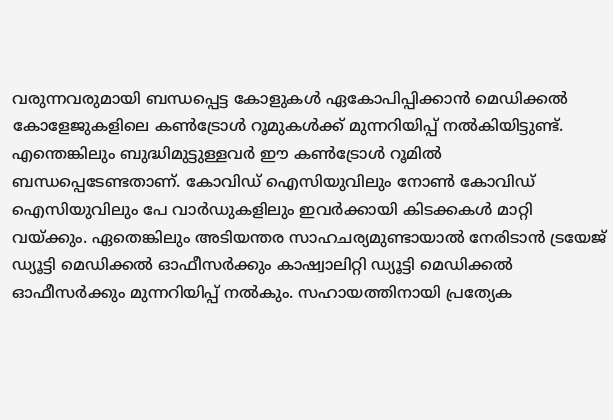വരുന്നവരുമായി ബന്ധപ്പെട്ട കോളുകൾ‍ ഏകോപിപ്പിക്കാന്‍ മെഡിക്കൽ‍ കോളേജുകളിലെ കണ്‍ട്രോൾ‍ റൂമുകൾ‍ക്ക് മുന്നറിയിപ്പ് നൽ‍കിയിട്ടുണ്ട്. എന്തെങ്കിലും ബുദ്ധിമുട്ടുള്ളവർ‍ ഈ കണ്‍ട്രോൾ‍ റൂമിൽ‍ ബന്ധപ്പെടേണ്ടതാണ്. കോവിഡ് ഐസിയുവിലും നോണ്‍ കോവിഡ് ഐസിയുവിലും പേ വാർ‍ഡുകളിലും ഇവർ‍ക്കായി കിടക്കകൾ‍ മാറ്റി വയ്ക്കും. ഏതെങ്കിലും അടിയന്തര സാഹചര്യമുണ്ടായാൽ‍ നേരിടാൻ ട്രയേജ് ഡ്യൂട്ടി മെഡിക്കൽ‍ ഓഫീസർ‍ക്കും കാഷ്വാലിറ്റി ഡ്യൂട്ടി മെഡിക്കൽ‍ ഓഫീസർ‍ക്കും മുന്നറിയിപ്പ് നൽ‍കും. സഹായത്തിനായി പ്രത്യേക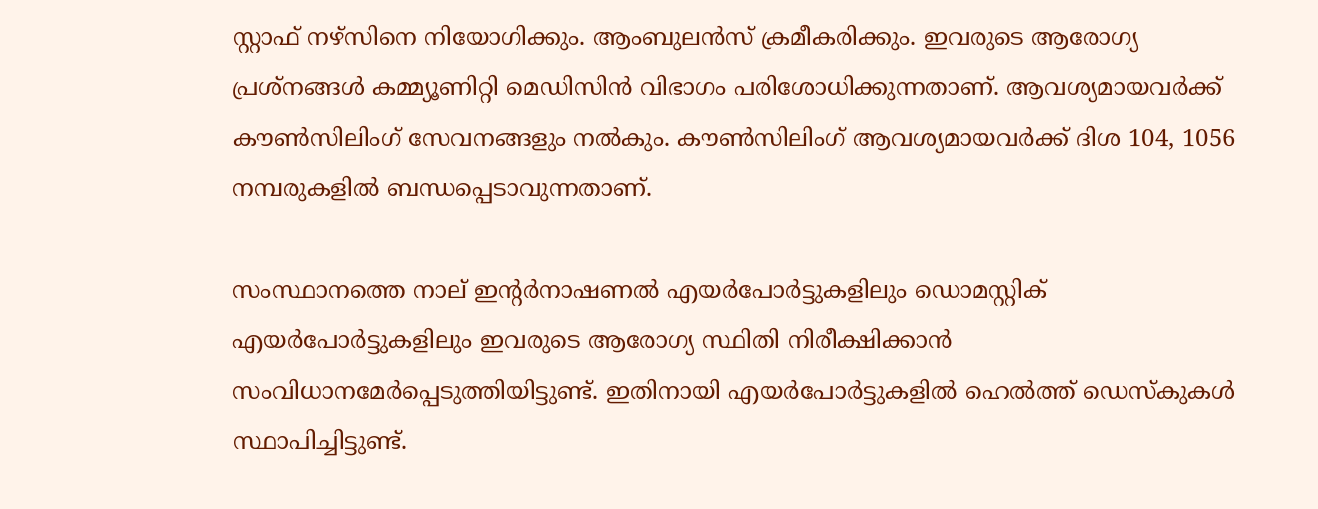സ്റ്റാഫ് നഴ്സിനെ നിയോഗിക്കും. ആംബുലൻസ് ക്രമീകരിക്കും. ഇവരുടെ ആരോഗ്യ പ്രശ്നങ്ങൾ‍ കമ്മ്യൂണിറ്റി മെഡിസിൻ വിഭാഗം പരിശോധിക്കുന്നതാണ്. ആവശ്യമായവർ‍ക്ക് കൗൺ‍സിലിംഗ് സേവനങ്ങളും നൽ‍കും. കൗൺസിലിംഗ് ആവശ്യമായവർ‍ക്ക് ദിശ 104, 1056 നമ്പരുകളിൽ‍ ബന്ധപ്പെടാവുന്നതാണ്.

സംസ്ഥാനത്തെ നാല് ഇന്റർ‍നാഷണൽ‍ എയർ‍പോർ‍ട്ടുകളിലും ഡൊമസ്റ്റിക് എയർ‍പോർ‍ട്ടുകളിലും ഇവരുടെ ആരോഗ്യ സ്ഥിതി നിരീക്ഷിക്കാൻ സംവിധാനമേർ‍പ്പെടുത്തിയിട്ടുണ്ട്. ഇതിനായി എയർ‍പോർ‍ട്ടുകളിൽ‍ ഹെൽ‍ത്ത് ഡെസ്‌കുകൾ‍ സ്ഥാപിച്ചിട്ടുണ്ട്.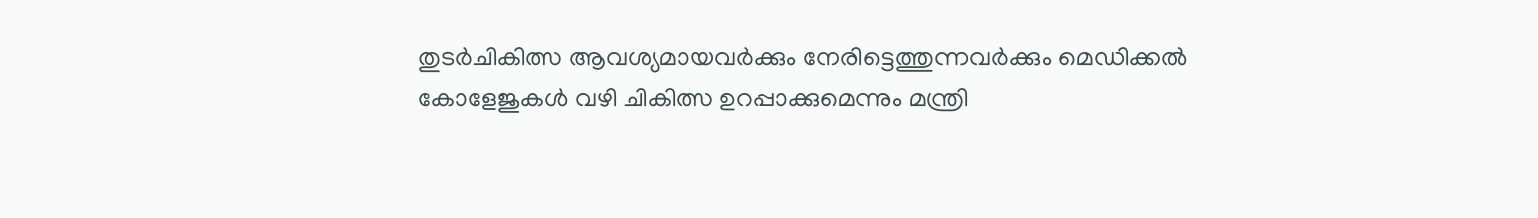തുടർ‍ചികിത്സ ആവശ്യമായവർ‍ക്കും നേരിട്ടെത്തുന്നവർ‍ക്കും മെഡിക്കൽ‍ കോളേജുകൾ‍ വഴി ചികിത്സ ഉറപ്പാക്കുമെന്നും മന്ത്രി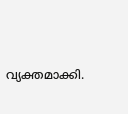വ്യക്തമാക്കി.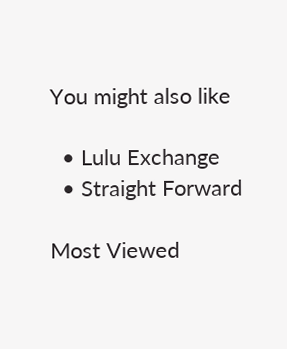You might also like

  • Lulu Exchange
  • Straight Forward

Most Viewed